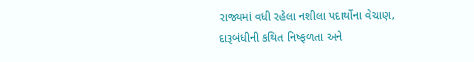રાજ્યમાં વધી રહેલા નશીલા પદાર્થોના વેચાણ, દારૂબંધીની કથિત નિષ્ફળતા અને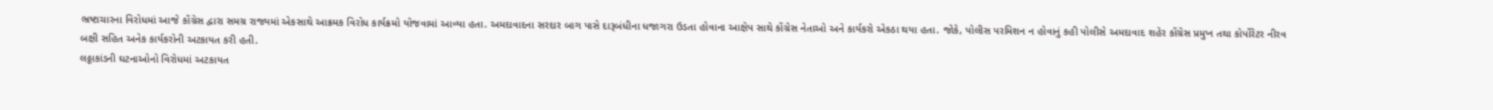ભ્રષ્ટાચારના વિરોધમાં આજે કોંગ્રેસ દ્વારા સમગ્ર રાજ્યમાં એકસાથે આક્રમક વિરોધ કાર્યક્રમો યોજવામાં આવ્યા હતા. અમદાવાદના સરદાર બાગ પાસે દારૂબંધીના ધજાગરા ઉડતા હોવાના આક્ષેપ સાથે કોંગ્રેસ નેતાઓ અને કાર્યકરો એકઠા થયા હતા. જોકે, પોલીસ પરમિશન ન હોવાનું કહી પોલીસે અમદાવાદ શહેર કોંગ્રેસ પ્રમુખ તથા કોર્પોરેટર નીરવ બક્ષી સહિત અનેક કાર્યકરોની અટકાયત કરી હતી.
લઠ્ઠાકાંડની ઘટનાઓનો વિરોધમાં અટકાયત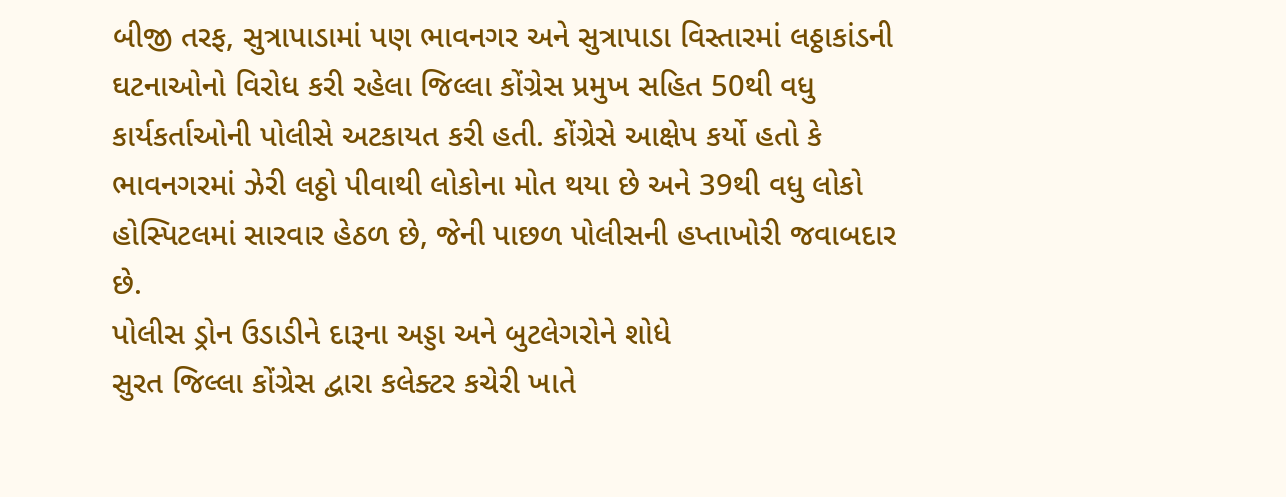બીજી તરફ, સુત્રાપાડામાં પણ ભાવનગર અને સુત્રાપાડા વિસ્તારમાં લઠ્ઠાકાંડની ઘટનાઓનો વિરોધ કરી રહેલા જિલ્લા કોંગ્રેસ પ્રમુખ સહિત 50થી વધુ કાર્યકર્તાઓની પોલીસે અટકાયત કરી હતી. કોંગ્રેસે આક્ષેપ કર્યો હતો કે ભાવનગરમાં ઝેરી લઠ્ઠો પીવાથી લોકોના મોત થયા છે અને 39થી વધુ લોકો હોસ્પિટલમાં સારવાર હેઠળ છે, જેની પાછળ પોલીસની હપ્તાખોરી જવાબદાર છે.
પોલીસ ડ્રોન ઉડાડીને દારૂના અડ્ડા અને બુટલેગરોને શોધે
સુરત જિલ્લા કોંગ્રેસ દ્વારા કલેક્ટર કચેરી ખાતે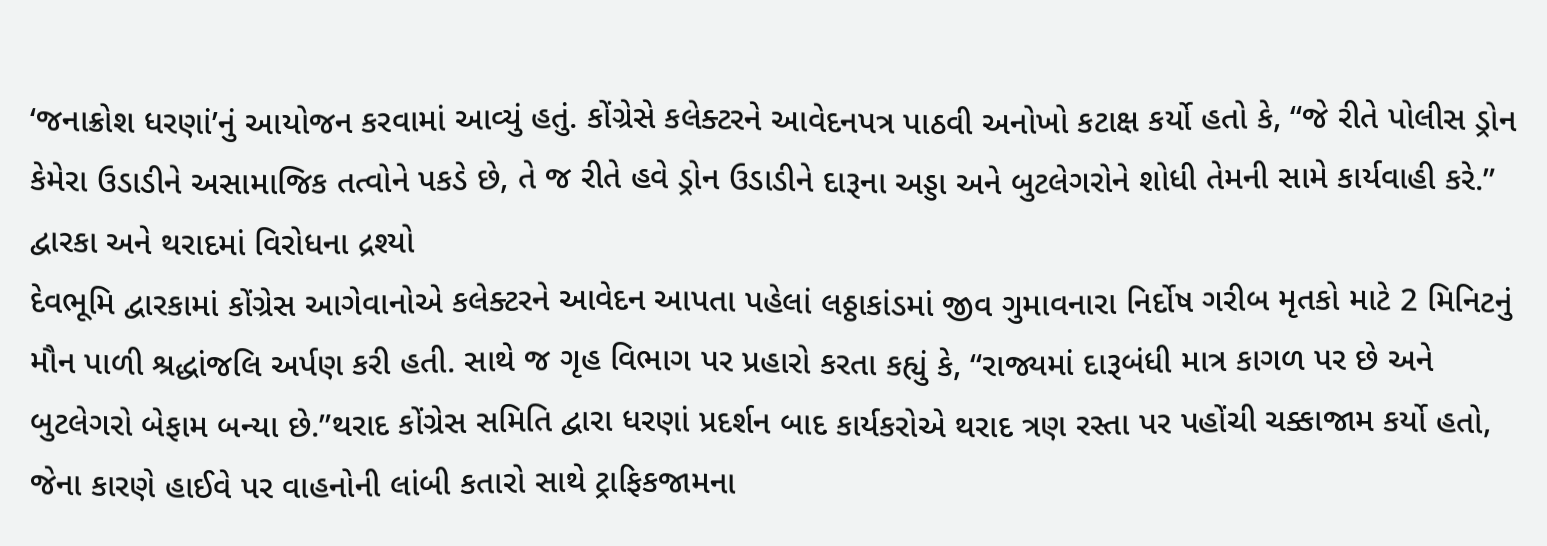‘જનાક્રોશ ધરણાં’નું આયોજન કરવામાં આવ્યું હતું. કોંગ્રેસે કલેક્ટરને આવેદનપત્ર પાઠવી અનોખો કટાક્ષ કર્યો હતો કે, “જે રીતે પોલીસ ડ્રોન કેમેરા ઉડાડીને અસામાજિક તત્વોને પકડે છે, તે જ રીતે હવે ડ્રોન ઉડાડીને દારૂના અડ્ડા અને બુટલેગરોને શોધી તેમની સામે કાર્યવાહી કરે.”
દ્વારકા અને થરાદમાં વિરોધના દ્રશ્યો
દેવભૂમિ દ્વારકામાં કોંગ્રેસ આગેવાનોએ કલેક્ટરને આવેદન આપતા પહેલાં લઠ્ઠાકાંડમાં જીવ ગુમાવનારા નિર્દોષ ગરીબ મૃતકો માટે 2 મિનિટનું મૌન પાળી શ્રદ્ધાંજલિ અર્પણ કરી હતી. સાથે જ ગૃહ વિભાગ પર પ્રહારો કરતા કહ્યું કે, “રાજ્યમાં દારૂબંધી માત્ર કાગળ પર છે અને બુટલેગરો બેફામ બન્યા છે.”થરાદ કોંગ્રેસ સમિતિ દ્વારા ધરણાં પ્રદર્શન બાદ કાર્યકરોએ થરાદ ત્રણ રસ્તા પર પહોંચી ચક્કાજામ કર્યો હતો, જેના કારણે હાઈવે પર વાહનોની લાંબી કતારો સાથે ટ્રાફિકજામના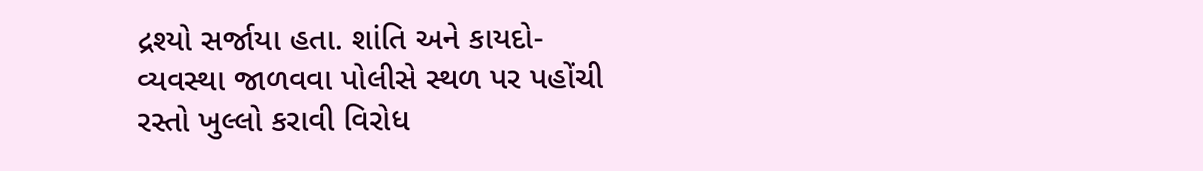દ્રશ્યો સર્જાયા હતા. શાંતિ અને કાયદો-વ્યવસ્થા જાળવવા પોલીસે સ્થળ પર પહોંચી રસ્તો ખુલ્લો કરાવી વિરોધ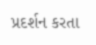પ્રદર્શન કરતા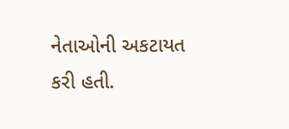નેતાઓની અકટાયત કરી હતી.